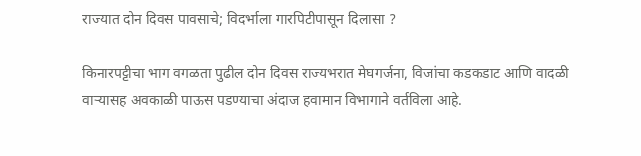राज्यात दोन दिवस पावसाचे; विदर्भाला गारपिटीपासून दिलासा ?

किनारपट्टीचा भाग वगळता पुढील दोन दिवस राज्यभरात मेघगर्जना, विजांचा कडकडाट आणि वादळी वाऱ्यासह अवकाळी पाऊस पडण्याचा अंदाज हवामान विभागाने वर्तविला आहे.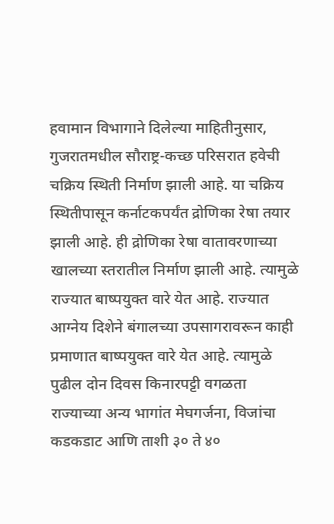हवामान विभागाने दिलेल्या माहितीनुसार, गुजरातमधील सौराष्ट्र-कच्छ परिसरात हवेची चक्रिय स्थिती निर्माण झाली आहे. या चक्रिय स्थितीपासून कर्नाटकपर्यंत द्रोणिका रेषा तयार झाली आहे. ही द्रोणिका रेषा वातावरणाच्या खालच्या स्तरातील निर्माण झाली आहे. त्यामुळे राज्यात बाष्पयुक्त वारे येत आहे. राज्यात आग्नेय दिशेने बंगालच्या उपसागरावरून काही प्रमाणात बाष्पयुक्त वारे येत आहे. त्यामुळे पुढील दोन दिवस किनारपट्टी वगळता राज्याच्या अन्य भागांत मेघगर्जना, विजांचा कडकडाट आणि ताशी ३० ते ४०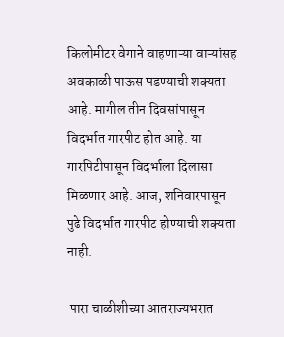किलोमीटर वेगाने वाहणाऱ्या वाऱ्यांसह अवकाळी पाऊस पडण्याची शक्यता आहे. मागील तीन दिवसांपासून विदर्भात गारपीट होत आहे. या गारपिटीपासून विदर्भाला दिलासा मिळणार आहे. आज, शनिवारपासून पुढे विदर्भात गारपीट होण्याची शक्यता नाही.

 पारा चाळीशीच्या आतराज्यभरात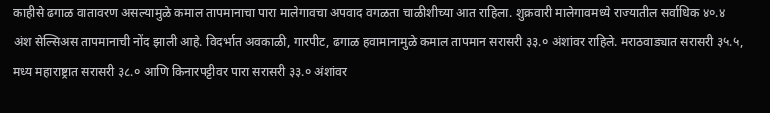काहीसे ढगाळ वातावरण असल्यामुळे कमाल तापमानाचा पारा मालेगावचा अपवाद वगळता चाळीशीच्या आत राहिला. शुक्रवारी मालेगावमध्ये राज्यातील सर्वाधिक ४०.४ अंश सेल्सिअस तापमानाची नोंद झाली आहे. विदर्भात अवकाळी, गारपीट, ढगाळ हवामानामुळे कमाल तापमान सरासरी ३३.० अंशांवर राहिले. मराठवाड्यात सरासरी ३५.५, मध्य महाराष्ट्रात सरासरी ३८.० आणि किनारपट्टीवर पारा सरासरी ३३.० अंशांवर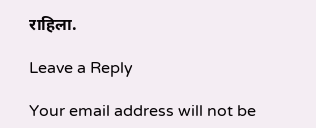राहिला.

Leave a Reply

Your email address will not be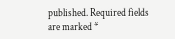published. Required fields are marked *